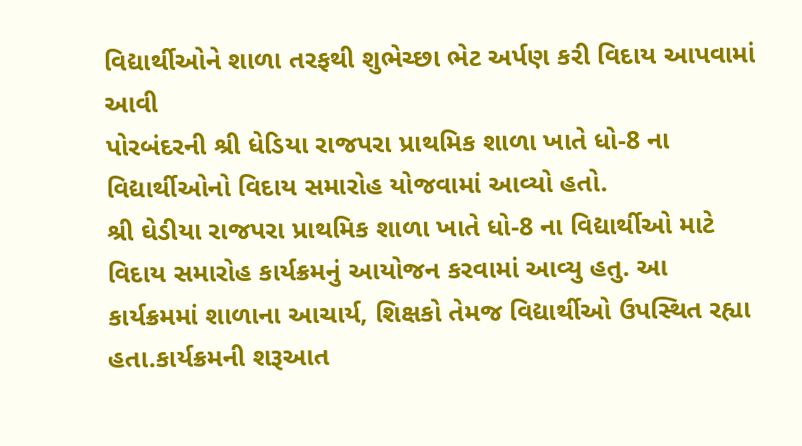વિદ્યાર્થીઓને શાળા તરફથી શુભેચ્છા ભેટ અર્પણ કરી વિદાય આપવામાં આવી
પોરબંદરની શ્રી ધેડિયા રાજપરા પ્રાથમિક શાળા ખાતે ધો-8 ના વિદ્યાર્થીઓનો વિદાય સમારોહ યોજવામાં આવ્યો હતો.
શ્રી ઘેડીયા રાજપરા પ્રાથમિક શાળા ખાતે ધો-8 ના વિદ્યાર્થીઓ માટે વિદાય સમારોહ કાર્યક્રમનું આયોજન કરવામાં આવ્યુ હતુ. આ કાર્યક્રમમાં શાળાના આચાર્ય, શિક્ષકો તેમજ વિદ્યાર્થીઓ ઉપસ્થિત રહ્યા હતા.કાર્યક્રમની શરૂઆત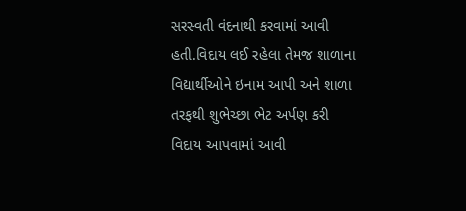સરસ્વતી વંદનાથી કરવામાં આવી હતી.વિદાય લઈ રહેલા તેમજ શાળાના વિદ્યાર્થીઓને ઇનામ આપી અને શાળા તરફથી શુભેચ્છા ભેટ અર્પણ કરી વિદાય આપવામાં આવી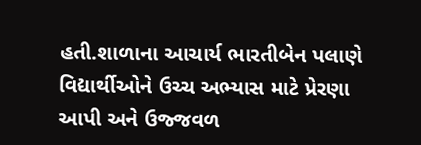હતી.શાળાના આચાર્ય ભારતીબેન પલાણે વિદ્યાર્થીઓને ઉચ્ચ અભ્યાસ માટે પ્રેરણા આપી અને ઉજ્જવળ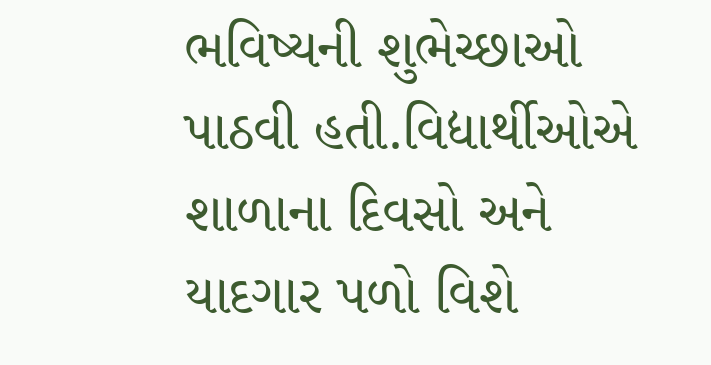ભવિષ્યની શુભેચ્છાઓ પાઠવી હતી.વિદ્યાર્થીઓએ શાળાના દિવસો અને યાદગાર પળો વિશે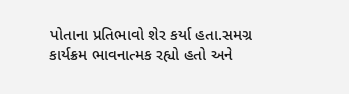પોતાના પ્રતિભાવો શેર કર્યા હતા.સમગ્ર કાર્યક્રમ ભાવનાત્મક રહ્યો હતો અને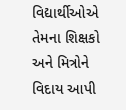વિદ્યાર્થીઓએ તેમના શિક્ષકો અને મિત્રોને વિદાય આપી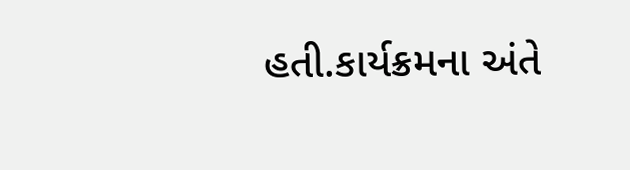હતી.કાર્યક્રમના અંતે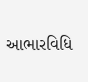આભારવિધિ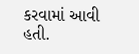કરવામાં આવી હતી.